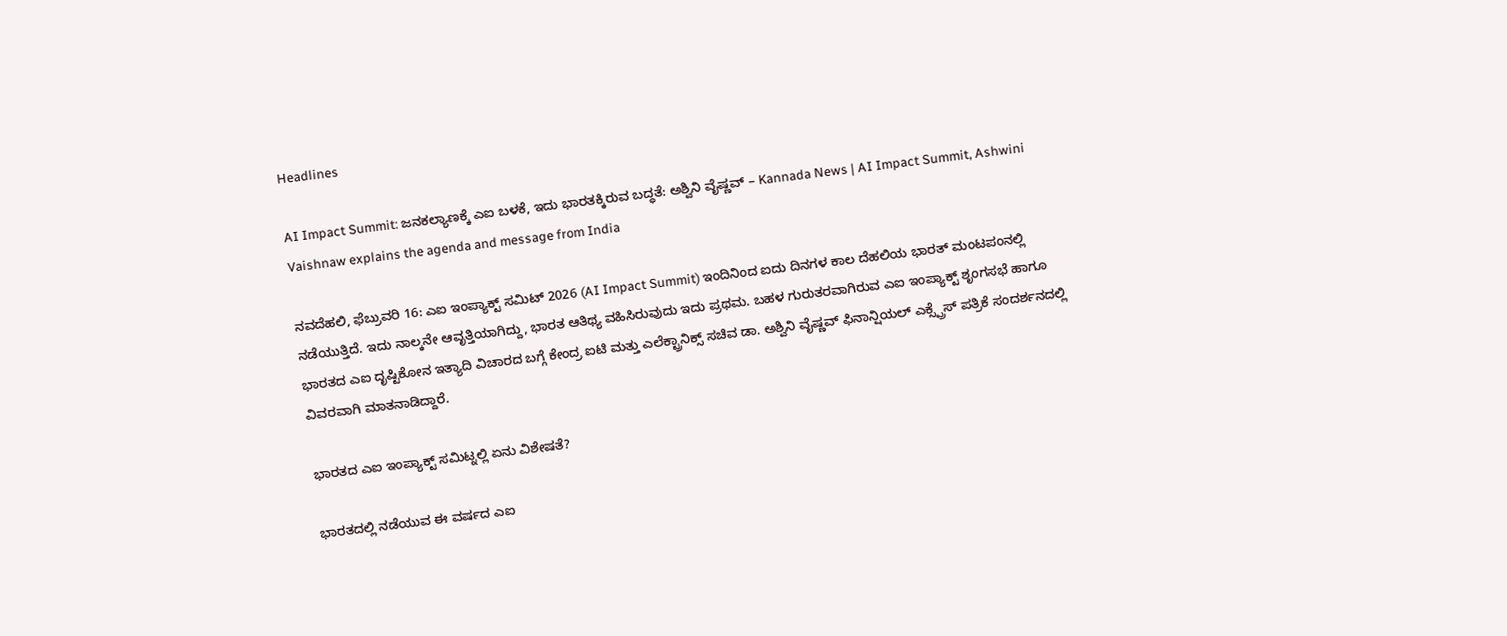Headlines

AI Impact Summit: ಜನಕಲ್ಯಾಣಕ್ಕೆ ಎಐ ಬಳಕೆ, ಇದು ಭಾರತಕ್ಕಿರುವ ಬದ್ಧತೆ: ಅಶ್ವಿನಿ ವೈಷ್ಣವ್ – Kannada News | AI Impact Summit, Ashwini Vaishnaw explains the agenda and message from India

ನವದೆಹಲಿ, ಫೆಬ್ರುವರಿ 16: ಎಐ ಇಂಪ್ಯಾಕ್ಟ್ ಸಮಿಟ್ 2026 (AI Impact Summit) ಇಂದಿನಿಂದ ಐದು ದಿನಗಳ ಕಾಲ ದೆಹಲಿಯ ಭಾರತ್ ಮಂಟಪಂನಲ್ಲಿ ನಡೆಯುತ್ತಿದೆ. ಇದು ನಾಲ್ಕನೇ ಆವೃತ್ತಿಯಾಗಿದ್ದು, ಭಾರತ ಆತಿಥ್ಯ ವಹಿಸಿರುವುದು ಇದು ಪ್ರಥಮ. ಬಹಳ ಗುರುತರವಾಗಿರುವ ಎಐ ಇಂಪ್ಯಾಕ್ಟ್ ಶೃಂಗಸಭೆ ಹಾಗೂ ಭಾರತದ ಎಐ ದೃಷ್ಟಿಕೋನ ಇತ್ಯಾದಿ ವಿಚಾರದ ಬಗ್ಗೆ ಕೇಂದ್ರ ಐಟಿ ಮತ್ತು ಎಲೆಕ್ಟ್ರಾನಿಕ್ಸ್ ಸಚಿವ ಡಾ. ಅಶ್ವಿನಿ ವೈಷ್ಣವ್ ಫಿನಾನ್ಷಿಯಲ್ ಎಕ್ಸ್ಪ್ರೆಸ್ ಪತ್ರಿಕೆ ಸಂದರ್ಶನದಲ್ಲಿ ವಿವರವಾಗಿ ಮಾತನಾಡಿದ್ದಾರೆ.

ಭಾರತದ ಎಐ ಇಂಪ್ಯಾಕ್ಟ್ ಸಮಿಟ್ನಲ್ಲಿ ಏನು ವಿಶೇಷತೆ?

ಭಾರತದಲ್ಲಿ ನಡೆಯುವ ಈ ವರ್ಷದ ಎಐ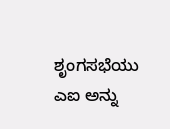ಶೃಂಗಸಭೆಯು ಎಐ ಅನ್ನು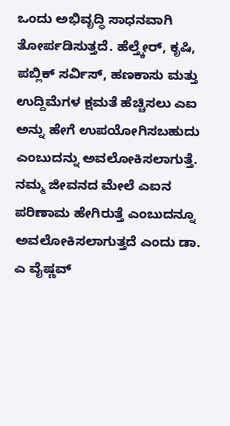ಒಂದು ಅಭಿವೃದ್ಧಿ ಸಾಧನವಾಗಿ ತೋರ್ಪಡಿಸುತ್ತದೆ. ಹೆಲ್ತ್ಕೇರ್, ಕೃಷಿ, ಪಬ್ಲಿಕ್ ಸರ್ವಿಸ್, ಹಣಕಾಸು ಮತ್ತು ಉದ್ದಿಮೆಗಳ ಕ್ಷಮತೆ ಹೆಚ್ಚಿಸಲು ಎಐ ಅನ್ನು ಹೇಗೆ ಉಪಯೋಗಿಸಬಹುದು ಎಂಬುದನ್ನು ಅವಲೋಕಿಸಲಾಗುತ್ತೆ. ನಮ್ಮ ಜೀವನದ ಮೇಲೆ ಎಐನ ಪರಿಣಾಮ ಹೇಗಿರುತ್ತೆ ಎಂಬುದನ್ನೂ ಅವಲೋಕಿಸಲಾಗುತ್ತದೆ ಎಂದು ಡಾ. ಎ ವೈಷ್ಣವ್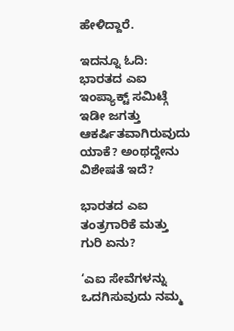ಹೇಳಿದ್ದಾರೆ.

ಇದನ್ನೂ ಓದಿ: ಭಾರತದ ಎಐ ಇಂಪ್ಯಾಕ್ಟ್ ಸಮಿಟ್ಗೆ ಇಡೀ ಜಗತ್ತು ಆಕರ್ಷಿತವಾಗಿರುವುದು ಯಾಕೆ? ಅಂಥದ್ದೇನು ವಿಶೇಷತೆ ಇದೆ?

ಭಾರತದ ಎಐ ತಂತ್ರಗಾರಿಕೆ ಮತ್ತು ಗುರಿ ಏನು?

‘ಎಐ ಸೇವೆಗಳನ್ನು ಒದಗಿಸುವುದು ನಮ್ಮ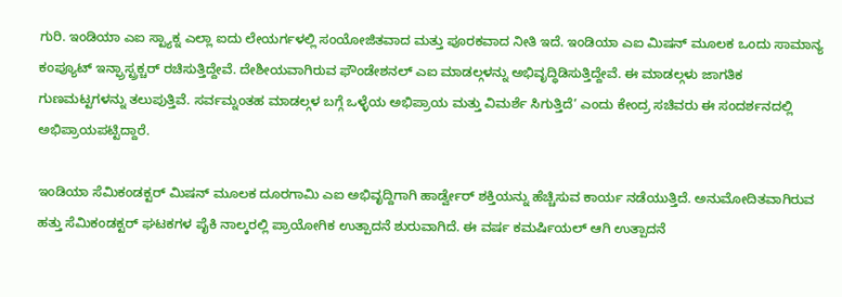ಗುರಿ. ಇಂಡಿಯಾ ಎಐ ಸ್ಟ್ಯಾಕ್ನ ಎಲ್ಲಾ ಐದು ಲೇಯರ್ಗಳಲ್ಲಿ ಸಂಯೋಜಿತವಾದ ಮತ್ತು ಪೂರಕವಾದ ನೀತಿ ಇದೆ. ಇಂಡಿಯಾ ಎಐ ಮಿಷನ್ ಮೂಲಕ ಒಂದು ಸಾಮಾನ್ಯ ಕಂಪ್ಯೂಟ್ ಇನ್ಫ್ರಾಸ್ಟ್ರಕ್ಚರ್ ರಚಿಸುತ್ತಿದ್ದೇವೆ. ದೇಶೀಯವಾಗಿರುವ ಫೌಂಡೇಶನಲ್ ಎಐ ಮಾಡಲ್ಗಳನ್ನು ಅಭಿವೃದ್ಧಿಡಿಸುತ್ತಿದ್ದೇವೆ. ಈ ಮಾಡಲ್ಗಳು ಜಾಗತಿಕ ಗುಣಮಟ್ಟಗಳನ್ನು ತಲುಪುತ್ತಿವೆ. ಸರ್ವಮ್ನಂತಹ ಮಾಡಲ್ಗಳ ಬಗ್ಗೆ ಒಳ್ಳೆಯ ಅಭಿಪ್ರಾಯ ಮತ್ತು ವಿಮರ್ಶೆ ಸಿಗುತ್ತಿದೆ’ ಎಂದು ಕೇಂದ್ರ ಸಚಿವರು ಈ ಸಂದರ್ಶನದಲ್ಲಿ ಅಭಿಪ್ರಾಯಪಟ್ಟಿದ್ದಾರೆ.

ಇಂಡಿಯಾ ಸೆಮಿಕಂಡಕ್ಟರ್ ಮಿಷನ್ ಮೂಲಕ ದೂರಗಾಮಿ ಎಐ ಅಭಿವೃದ್ದಿಗಾಗಿ ಹಾರ್ಡ್ವೇರ್ ಶಕ್ತಿಯನ್ನು ಹೆಚ್ಚಿಸುವ ಕಾರ್ಯ ನಡೆಯುತ್ತಿದೆ. ಅನುಮೋದಿತವಾಗಿರುವ ಹತ್ತು ಸೆಮಿಕಂಡಕ್ಟರ್ ಘಟಕಗಳ ಪೈಕಿ ನಾಲ್ಕರಲ್ಲಿ ಪ್ರಾಯೋಗಿಕ ಉತ್ಪಾದನೆ ಶುರುವಾಗಿದೆ. ಈ ವರ್ಷ ಕಮರ್ಷಿಯಲ್ ಆಗಿ ಉತ್ಪಾದನೆ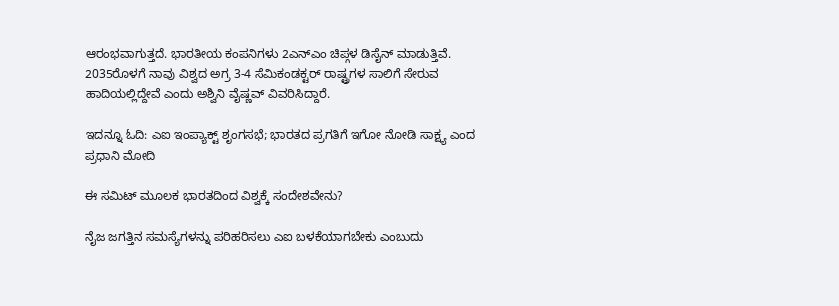ಆರಂಭವಾಗುತ್ತದೆ. ಭಾರತೀಯ ಕಂಪನಿಗಳು 2ಎನ್ಎಂ ಚಿಪ್ಗಳ ಡಿಸೈನ್ ಮಾಡುತ್ತಿವೆ. 2035ರೊಳಗೆ ನಾವು ವಿಶ್ವದ ಅಗ್ರ 3-4 ಸೆಮಿಕಂಡಕ್ಟರ್ ರಾಷ್ಟ್ರಗಳ ಸಾಲಿಗೆ ಸೇರುವ ಹಾದಿಯಲ್ಲಿದ್ದೇವೆ ಎಂದು ಅಶ್ವಿನಿ ವೈಷ್ಣವ್ ವಿವರಿಸಿದ್ದಾರೆ.

ಇದನ್ನೂ ಓದಿ: ಎಐ ಇಂಪ್ಯಾಕ್ಟ್ ಶೃಂಗಸಭೆ; ಭಾರತದ ಪ್ರಗತಿಗೆ ಇಗೋ ನೋಡಿ ಸಾಕ್ಷ್ಯ ಎಂದ ಪ್ರಧಾನಿ ಮೋದಿ

ಈ ಸಮಿಟ್ ಮೂಲಕ ಭಾರತದಿಂದ ವಿಶ್ವಕ್ಕೆ ಸಂದೇಶವೇನು?

ನೈಜ ಜಗತ್ತಿನ ಸಮಸ್ಯೆಗಳನ್ನು ಪರಿಹರಿಸಲು ಎಐ ಬಳಕೆಯಾಗಬೇಕು ಎಂಬುದು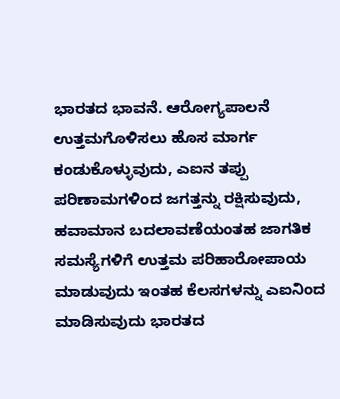ಭಾರತದ ಭಾವನೆ. ಆರೋಗ್ಯಪಾಲನೆ ಉತ್ತಮಗೊಳಿಸಲು ಹೊಸ ಮಾರ್ಗ ಕಂಡುಕೊಳ್ಳುವುದು, ಎಐನ ತಪ್ಪು ಪರಿಣಾಮಗಳಿಂದ ಜಗತ್ತನ್ನು ರಕ್ಷಿಸುವುದು, ಹವಾಮಾನ ಬದಲಾವಣೆಯಂತಹ ಜಾಗತಿಕ ಸಮಸ್ಯೆಗಳಿಗೆ ಉತ್ತಮ ಪರಿಹಾರೋಪಾಯ ಮಾಡುವುದು ಇಂತಹ ಕೆಲಸಗಳನ್ನು ಎಐನಿಂದ ಮಾಡಿಸುವುದು ಭಾರತದ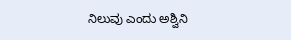ನಿಲುವು ಎಂದು ಅಶ್ವಿನಿ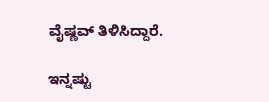ವೈಷ್ಣವ್ ತಿಳಿಸಿದ್ದಾರೆ.

ಇನ್ನಷ್ಟು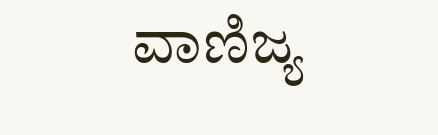ವಾಣಿಜ್ಯ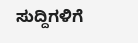ಸುದ್ದಿಗಳಿಗೆ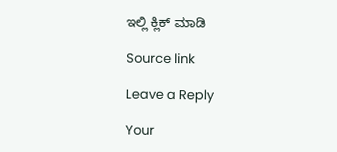ಇಲ್ಲಿ ಕ್ಲಿಕ್ ಮಾಡಿ

Source link

Leave a Reply

Your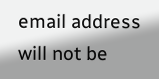email address will not be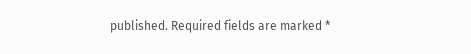published. Required fields are marked *